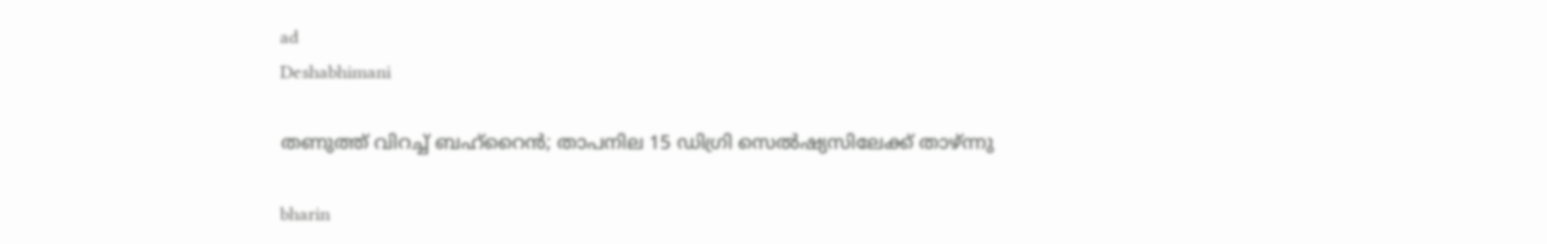ad
Deshabhimani

തണുത്ത് വിറച്ച് ബഹ്റൈൻ; താപനില 15 ഡിഗ്രി സെല്‍ഷ്യസിലേക്ക് താഴ്ന്നു

bharin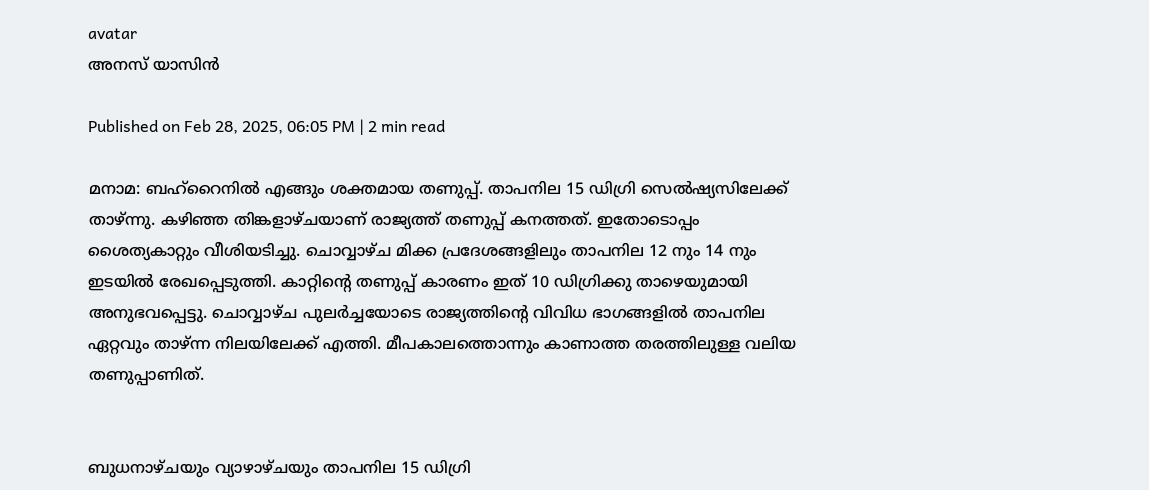avatar
അനസ് യാസിന്‍

Published on Feb 28, 2025, 06:05 PM | 2 min read

മനാമ: ബഹ്‌റൈനില്‍ എങ്ങും ശക്തമായ തണുപ്പ്. താപനില 15 ഡിഗ്രി സെല്‍ഷ്യസിലേക്ക് താഴ്ന്നു. കഴിഞ്ഞ തിങ്കളാഴ്ചയാണ് രാജ്യത്ത് തണുപ്പ് കനത്തത്. ഇതോടൊപ്പം ശൈത്യകാറ്റും വീശിയടിച്ചു. ചൊവ്വാഴ്ച മിക്ക പ്രദേശങ്ങളിലും താപനില 12 നും 14 നും ഇടയില്‍ രേഖപ്പെടുത്തി. കാറ്റിന്റെ തണുപ്പ് കാരണം ഇത് 10 ഡിഗ്രിക്കു താഴെയുമായി അനുഭവപ്പെട്ടു. ചൊവ്വാഴ്ച പുലര്‍ച്ചയോടെ രാജ്യത്തിന്റെ വിവിധ ഭാഗങ്ങളില്‍ താപനില ഏറ്റവും താഴ്ന്ന നിലയിലേക്ക് എത്തി. മീപകാലത്തൊന്നും കാണാത്ത തരത്തിലുള്ള വലിയ തണുപ്പാണിത്.


ബുധനാഴ്ചയും വ്യാഴാഴ്ചയും താപനില 15 ഡിഗ്രി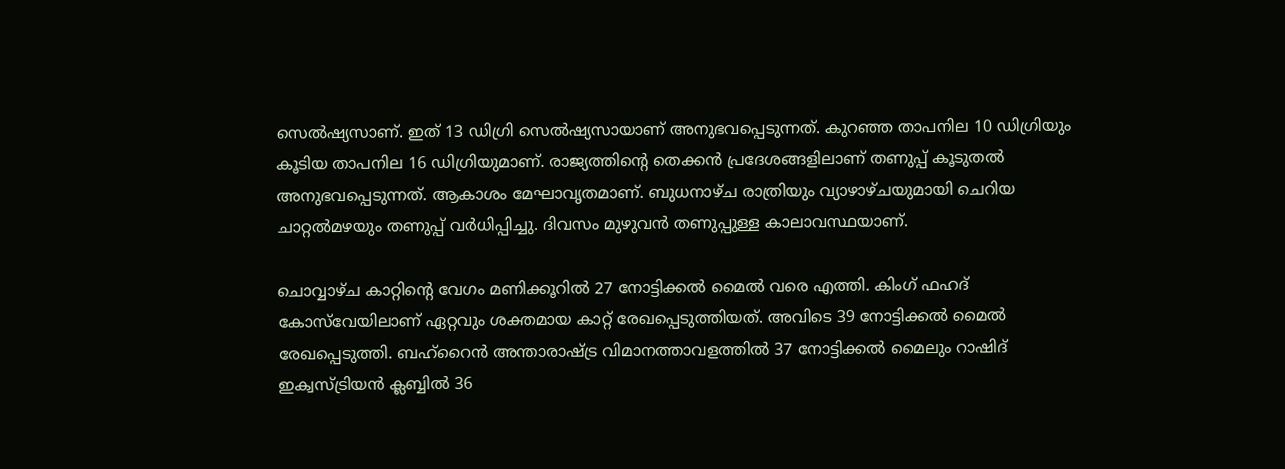സെല്‍ഷ്യസാണ്. ഇത് 13 ഡിഗ്രി സെല്‍ഷ്യസായാണ് അനുഭവപ്പെടുന്നത്. കുറഞ്ഞ താപനില 10 ഡിഗ്രിയും കൂടിയ താപനില 16 ഡിഗ്രിയുമാണ്. രാജ്യത്തിന്റെ തെക്കന്‍ പ്രദേശങ്ങളിലാണ് തണുപ്പ് കൂടുതല്‍ അനുഭവപ്പെടുന്നത്. ആകാശം മേഘാവൃതമാണ്. ബുധനാഴ്ച രാത്രിയും വ്യാഴാഴ്ചയുമായി ചെറിയ ചാറ്റല്‍മഴയും തണുപ്പ് വര്‍ധിപ്പിച്ചു. ദിവസം മുഴുവന്‍ തണുപ്പുള്ള കാലാവസ്ഥയാണ്.

ചൊവ്വാഴ്ച കാറ്റിന്റെ വേഗം മണിക്കൂറില്‍ 27 നോട്ടിക്കല്‍ മൈല്‍ വരെ എത്തി. കിംഗ് ഫഹദ് കോസ്‌വേയിലാണ് ഏറ്റവും ശക്തമായ കാറ്റ് രേഖപ്പെടുത്തിയത്. അവിടെ 39 നോട്ടിക്കല്‍ മൈല്‍ രേഖപ്പെടുത്തി. ബഹ്‌റൈന്‍ അന്താരാഷ്ട്ര വിമാനത്താവളത്തില്‍ 37 നോട്ടിക്കല്‍ മൈലും റാഷിദ് ഇക്വസ്ട്രിയന്‍ ക്ലബ്ബില്‍ 36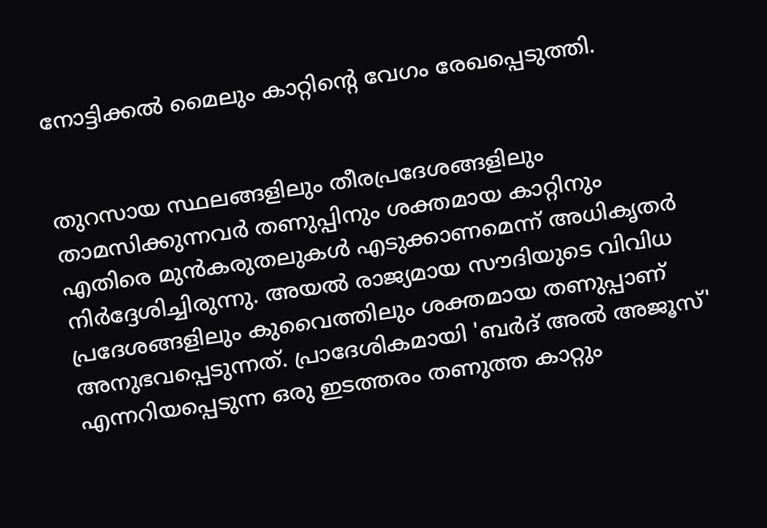നോട്ടിക്കല്‍ മൈലും കാറ്റിന്റെ വേഗം രേഖപ്പെടുത്തി.


തുറസായ സ്ഥലങ്ങളിലും തീരപ്രദേശങ്ങളിലും താമസിക്കുന്നവര്‍ തണുപ്പിനും ശക്തമായ കാറ്റിനും എതിരെ മുന്‍കരുതലുകള്‍ എടുക്കാണമെന്ന് അധികൃതര്‍ നിര്‍ദ്ദേശിച്ചിരുന്നു. അയല്‍ രാജ്യമായ സൗദിയുടെ വിവിധ പ്രദേശങ്ങളിലും കുവൈത്തിലും ശക്തമായ തണുപ്പാണ് അനുഭവപ്പെടുന്നത്. പ്രാദേശികമായി 'ബര്‍ദ് അല്‍ അജൂസ്' എന്നറിയപ്പെടുന്ന ഒരു ഇടത്തരം തണുത്ത കാറ്റും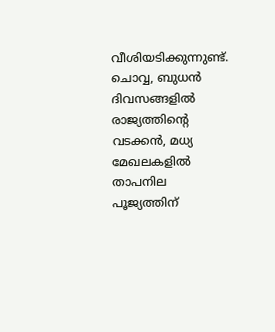വീശിയടിക്കുന്നുണ്ട്. ചൊവ്വ, ബുധന്‍ ദിവസങ്ങളില്‍ രാജ്യത്തിന്റെ വടക്കന്‍, മധ്യ മേഖലകളില്‍ താപനില പൂജ്യത്തിന്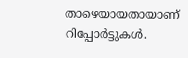താഴെയായതായാണ് റിപ്പോര്‍ട്ടുകള്‍.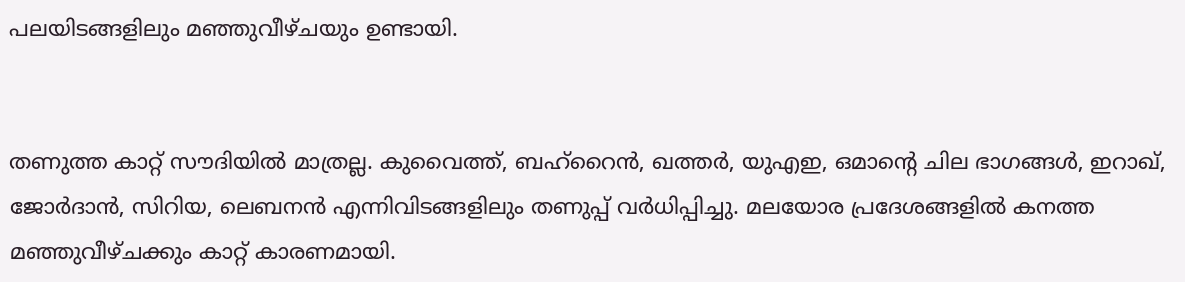പലയിടങ്ങളിലും മഞ്ഞുവീഴ്ചയും ഉണ്ടായി.


തണുത്ത കാറ്റ് സൗദിയില്‍ മാത്രല്ല. കുവൈത്ത്, ബഹ്‌റൈന്‍, ഖത്തര്‍, യുഎഇ, ഒമാന്റെ ചില ഭാഗങ്ങള്‍, ഇറാഖ്, ജോര്‍ദാന്‍, സിറിയ, ലെബനന്‍ എന്നിവിടങ്ങളിലും തണുപ്പ് വര്‍ധിപ്പിച്ചു. മലയോര പ്രദേശങ്ങളില്‍ കനത്ത മഞ്ഞുവീഴ്ചക്കും കാറ്റ് കാരണമായി.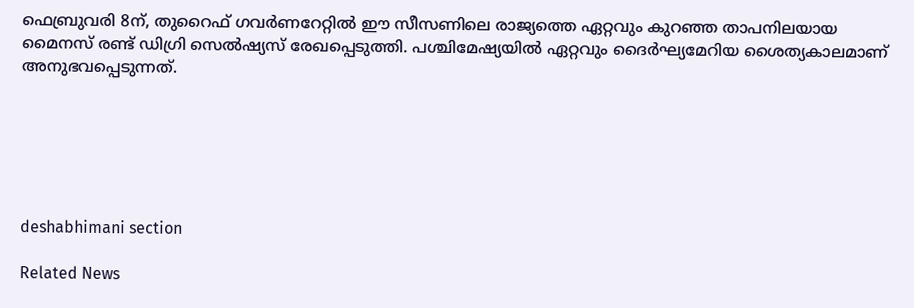ഫെബ്രുവരി 8ന്, തുറൈഫ് ഗവര്‍ണറേറ്റില്‍ ഈ സീസണിലെ രാജ്യത്തെ ഏറ്റവും കുറഞ്ഞ താപനിലയായ മൈനസ് രണ്ട് ഡിഗ്രി സെല്‍ഷ്യസ് രേഖപ്പെടുത്തി. പശ്ചിമേഷ്യയില്‍ ഏറ്റവും ദൈര്‍ഘ്യമേറിയ ശൈത്യകാലമാണ് അനുഭവപ്പെടുന്നത്.






deshabhimani section

Related News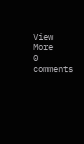View More
0 comments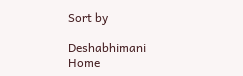Sort by

Deshabhimani
Home